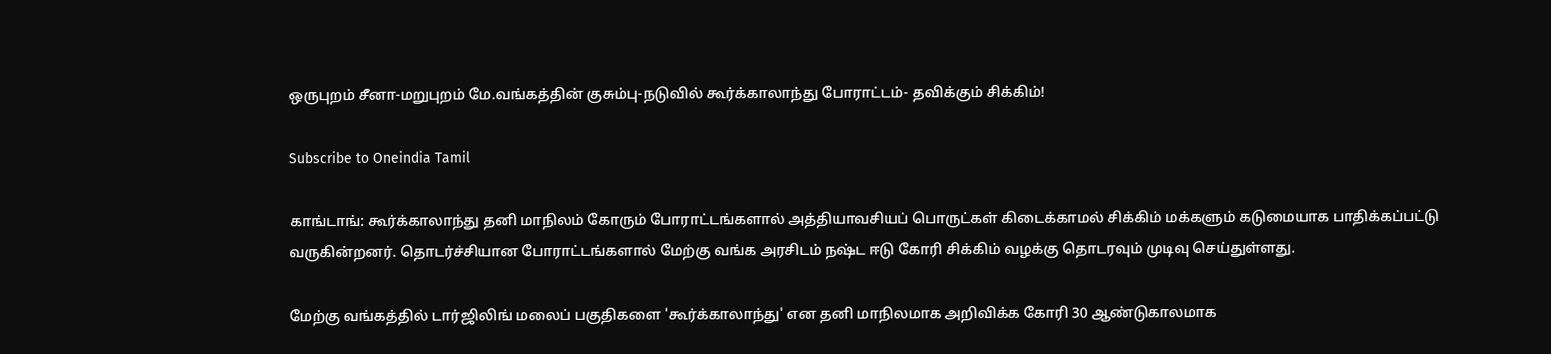ஒருபுறம் சீனா-மறுபுறம் மே.வங்கத்தின் குசும்பு-நடுவில் கூர்க்காலாந்து போராட்டம்- தவிக்கும் சிக்கிம்!

Subscribe to Oneindia Tamil

காங்டாங்: கூர்க்காலாந்து தனி மாநிலம் கோரும் போராட்டங்களால் அத்தியாவசியப் பொருட்கள் கிடைக்காமல் சிக்கிம் மக்களும் கடுமையாக பாதிக்கப்பட்டு வருகின்றனர். தொடர்ச்சியான போராட்டங்களால் மேற்கு வங்க அரசிடம் நஷ்ட ஈடு கோரி சிக்கிம் வழக்கு தொடரவும் முடிவு செய்துள்ளது.

மேற்கு வங்கத்தில் டார்ஜிலிங் மலைப் பகுதிகளை 'கூர்க்காலாந்து' என தனி மாநிலமாக அறிவிக்க கோரி 30 ஆண்டுகாலமாக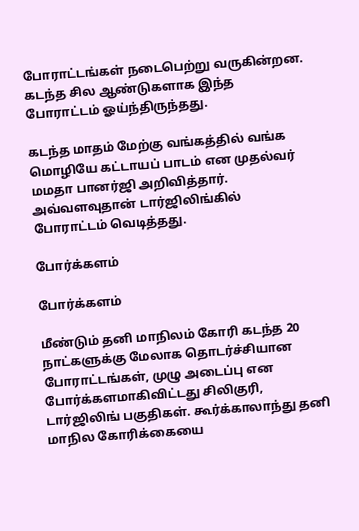போராட்டங்கள் நடைபெற்று வருகின்றன. கடந்த சில ஆண்டுகளாக இந்த போராட்டம் ஓய்ந்திருந்தது.

கடந்த மாதம் மேற்கு வங்கத்தில் வங்க மொழியே கட்டாயப் பாடம் என முதல்வர் மமதா பானர்ஜி அறிவித்தார். அவ்வளவுதான் டார்ஜிலிங்கில் போராட்டம் வெடித்தது.

போர்க்களம்

போர்க்களம்

மீண்டும் தனி மாநிலம் கோரி கடந்த 20 நாட்களுக்கு மேலாக தொடர்ச்சியான போராட்டங்கள், முழு அடைப்பு என போர்க்களமாகிவிட்டது சிலிகுரி, டார்ஜிலிங் பகுதிகள். கூர்க்காலாந்து தனி மாநில கோரிக்கையை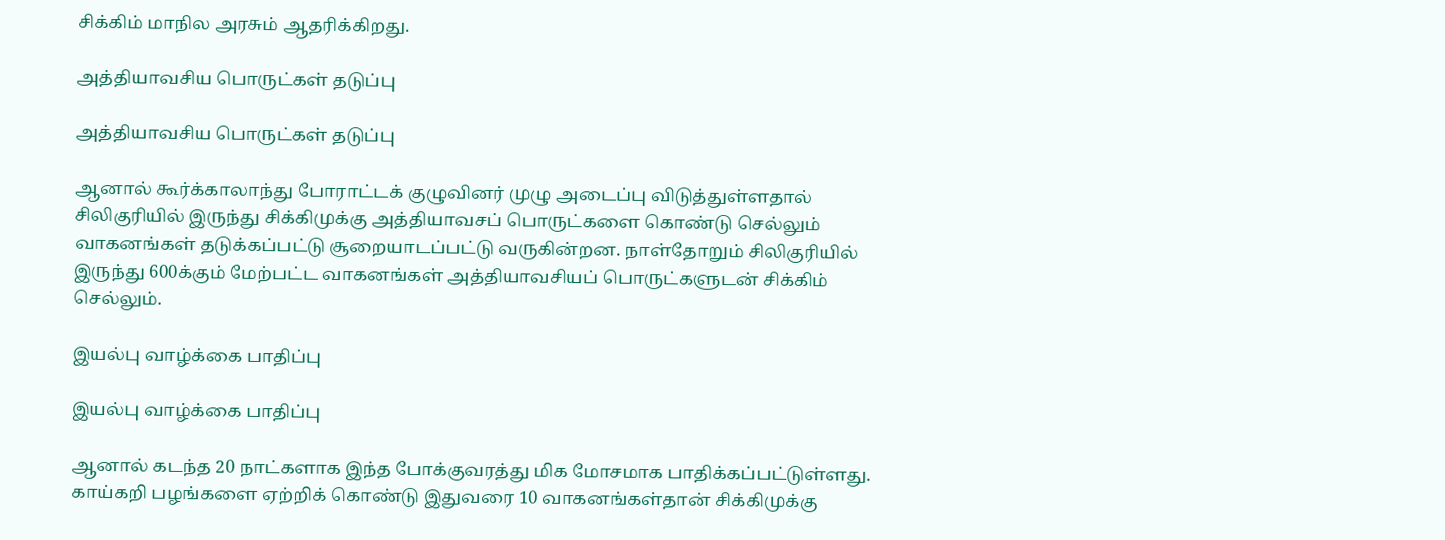சிக்கிம் மாநில அரசும் ஆதரிக்கிறது.

அத்தியாவசிய பொருட்கள் தடுப்பு

அத்தியாவசிய பொருட்கள் தடுப்பு

ஆனால் கூர்க்காலாந்து போராட்டக் குழுவினர் முழு அடைப்பு விடுத்துள்ளதால் சிலிகுரியில் இருந்து சிக்கிமுக்கு அத்தியாவசப் பொருட்களை கொண்டு செல்லும் வாகனங்கள் தடுக்கப்பட்டு சூறையாடப்பட்டு வருகின்றன. நாள்தோறும் சிலிகுரியில் இருந்து 600க்கும் மேற்பட்ட வாகனங்கள் அத்தியாவசியப் பொருட்களுடன் சிக்கிம் செல்லும்.

இயல்பு வாழ்க்கை பாதிப்பு

இயல்பு வாழ்க்கை பாதிப்பு

ஆனால் கடந்த 20 நாட்களாக இந்த போக்குவரத்து மிக மோசமாக பாதிக்கப்பட்டுள்ளது. காய்கறி பழங்களை ஏற்றிக் கொண்டு இதுவரை 10 வாகனங்கள்தான் சிக்கிமுக்கு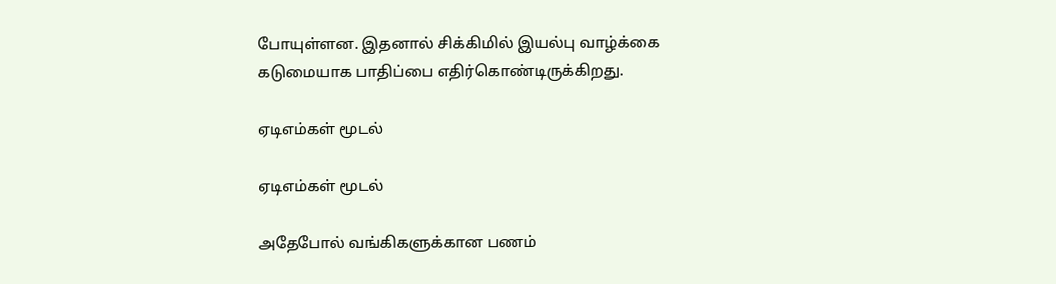போயுள்ளன. இதனால் சிக்கிமில் இயல்பு வாழ்க்கை கடுமையாக பாதிப்பை எதிர்கொண்டிருக்கிறது.

ஏடிஎம்கள் மூடல்

ஏடிஎம்கள் மூடல்

அதேபோல் வங்கிகளுக்கான பணம்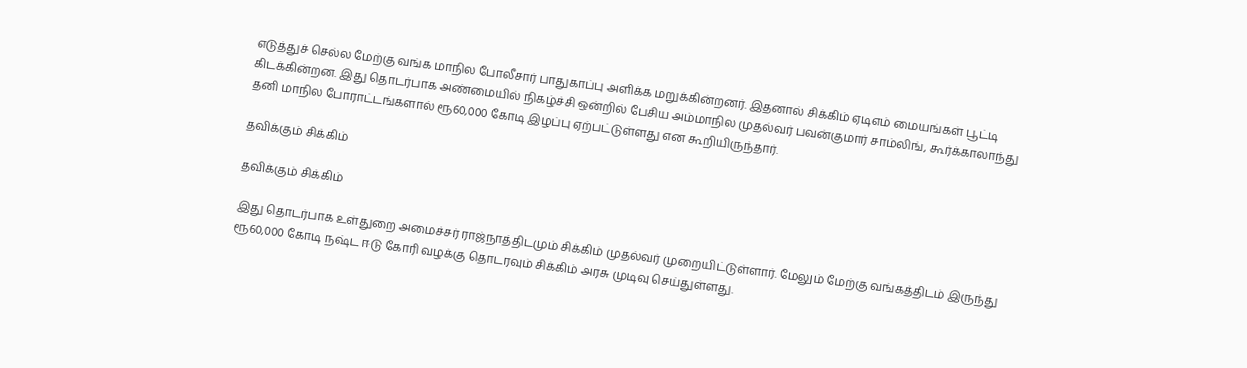எடுத்துச் செல்ல மேற்கு வங்க மாநில போலீசார் பாதுகாப்பு அளிக்க மறுக்கின்றனர். இதனால் சிக்கிம் ஏடிஎம் மையங்கள் பூட்டி கிடக்கின்றன. இது தொடர்பாக அண்மையில் நிகழ்ச்சி ஒன்றில் பேசிய அம்மாநில முதல்வர் பவன்குமார் சாம்லிங், கூர்க்காலாந்து தனி மாநில போராட்டங்களால் ரூ60,000 கோடி இழப்பு ஏற்பட்டுள்ளது என கூறியிருந்தார்.

தவிக்கும் சிக்கிம்

தவிக்கும் சிக்கிம்

இது தொடர்பாக உள்துறை அமைச்சர் ராஜ்நாத்திடமும் சிக்கிம் முதல்வர் முறையிட்டுள்ளார். மேலும் மேற்கு வங்கத்திடம் இருந்து ரூ60,000 கோடி நஷ்ட ஈடு கோரி வழக்கு தொடரவும் சிக்கிம் அரசு முடிவு செய்துள்ளது.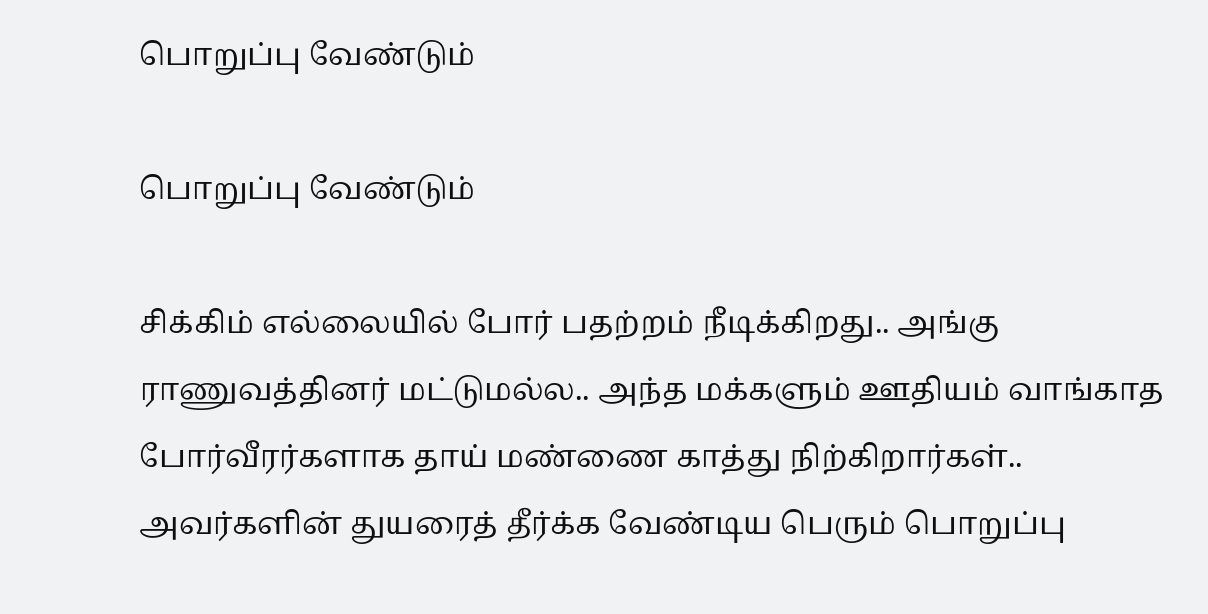பொறுப்பு வேண்டும்

பொறுப்பு வேண்டும்

சிக்கிம் எல்லையில் போர் பதற்றம் நீடிக்கிறது.. அங்கு ராணுவத்தினர் மட்டுமல்ல.. அந்த மக்களும் ஊதியம் வாங்காத போர்வீரர்களாக தாய் மண்ணை காத்து நிற்கிறார்கள்.. அவர்களின் துயரைத் தீர்க்க வேண்டிய பெரும் பொறுப்பு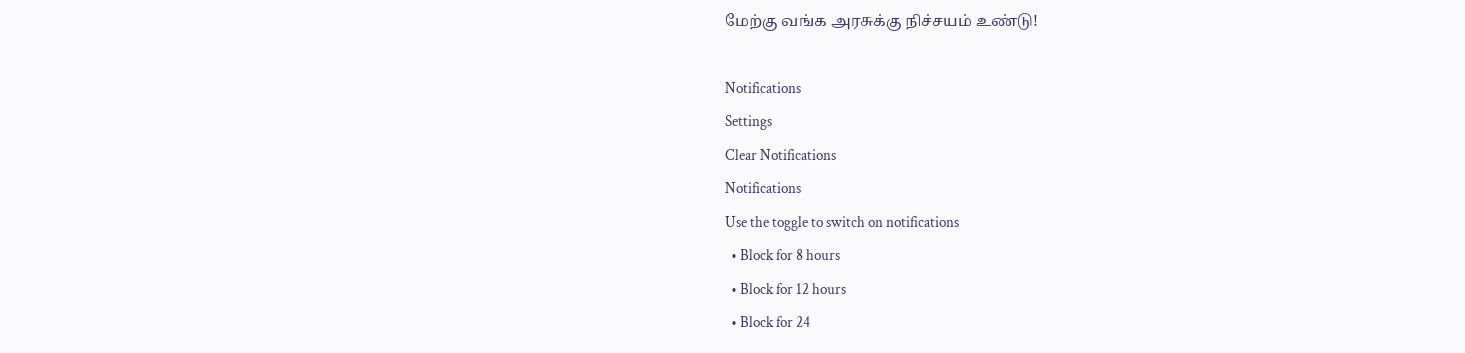மேற்கு வங்க அரசுக்கு நிச்சயம் உண்டு!

Notifications
Settings
Clear Notifications
Notifications
Use the toggle to switch on notifications
  • Block for 8 hours
  • Block for 12 hours
  • Block for 24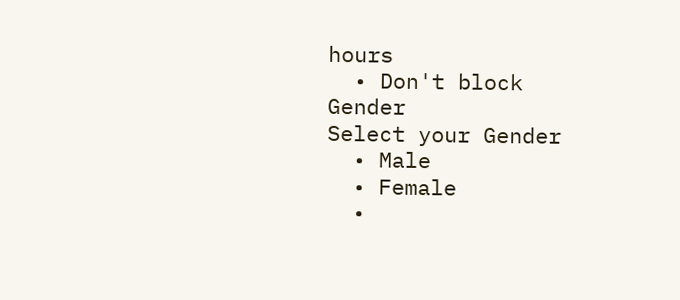hours
  • Don't block
Gender
Select your Gender
  • Male
  • Female
  •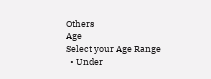Others
Age
Select your Age Range
  • Under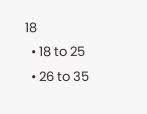18
  • 18 to 25
  • 26 to 35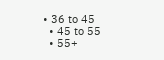• 36 to 45
  • 45 to 55
  • 55+